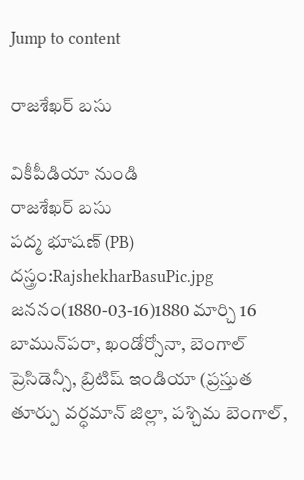Jump to content

రాజశేఖర్ బసు

వికీపీడియా నుండి
రాజశేఖర్ బసు
పద్మ భూషణ్ (PB)
దస్త్రం:RajshekharBasuPic.jpg
జననం(1880-03-16)1880 మార్చి 16
బామున్‌పరా, ఖండోర్సోనా, బెంగాల్ ప్రెసిడెన్సీ, బ్రిటిష్ ఇండియా (ప్రస్తుత తూర్పు వర్ధమాన్ జిల్లా, పశ్చిమ బెంగాల్,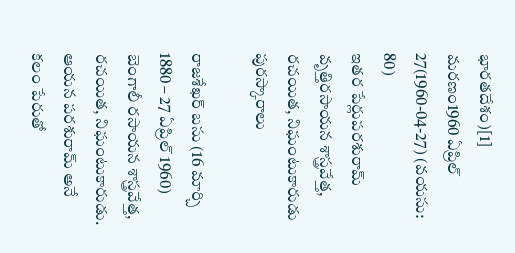భారతదేశం)[1]
మరణం1960 ఏప్రిల్ 27(1960-04-27) (వయసు: 80)
ఇతర పేర్లుపరశురామ్
వృత్తిరసాయన శాస్త్రవేత్త, రచయిత, నిఘంటుకారుడు
పురస్కారాలు

రాజశేఖర్ బసు (16 మార్చి 1880 – 27 ఏప్రిల్ 1960) బెంగాలీ రసాయన శాస్త్రవేత్త, రచయిత, నిఘంటుకారుడు. ఆయన పరశురామ్ అనే కలం పేరుతో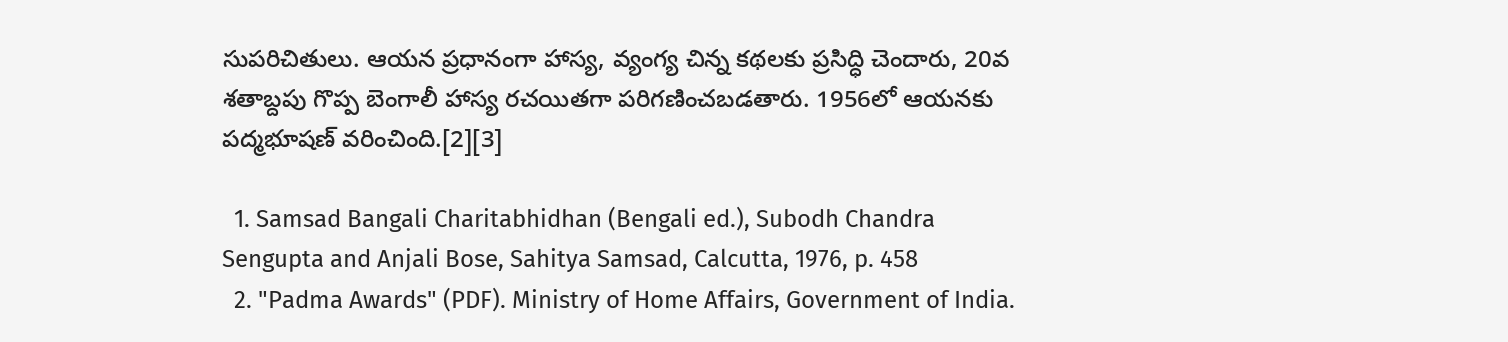సుపరిచితులు. ఆయన ప్రధానంగా హాస్య, వ్యంగ్య చిన్న కథలకు ప్రసిద్ధి చెందారు, 20వ శతాబ్దపు గొప్ప బెంగాలీ హాస్య రచయితగా పరిగణించబడతారు. 1956లో ఆయనకు పద్మభూషణ్ వరించింది.[2][3]

  1. Samsad Bangali Charitabhidhan (Bengali ed.), Subodh Chandra Sengupta and Anjali Bose, Sahitya Samsad, Calcutta, 1976, p. 458
  2. "Padma Awards" (PDF). Ministry of Home Affairs, Government of India.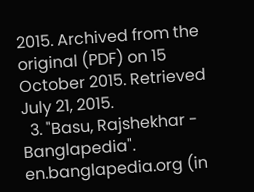2015. Archived from the original (PDF) on 15 October 2015. Retrieved July 21, 2015.
  3. "Basu, Rajshekhar - Banglapedia". en.banglapedia.org (in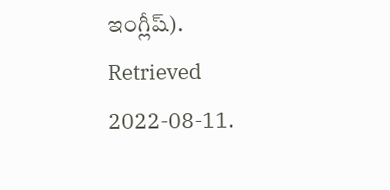ఇంగ్లీష్). Retrieved 2022-08-11.